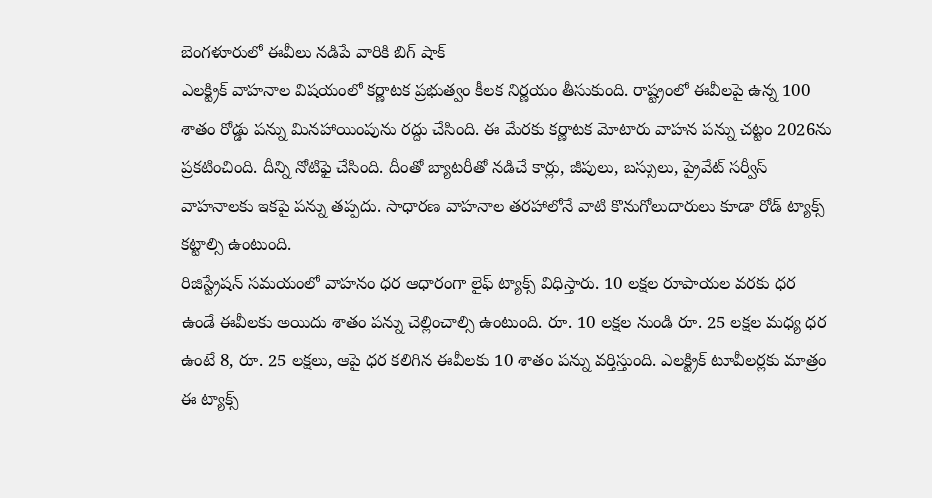బెంగళూరులో ఈవీలు నడిపే వారికి బిగ్ షాక్
ఎలక్ట్రిక్ వాహనాల విషయంలో కర్ణాటక ప్రభుత్వం కీలక నిర్ణయం తీసుకుంది. రాష్ట్రంలో ఈవీలపై ఉన్న 100 శాతం రోడ్డు పన్ను మినహాయింపును రద్దు చేసింది. ఈ మేరకు కర్ణాటక మోటారు వాహన పన్ను చట్టం 2026ను ప్రకటించింది. దీన్ని నోటిఫై చేసింది. దీంతో బ్యాటరీతో నడిచే కార్లు, జీపులు, బస్సులు, ప్రైవేట్ సర్వీస్ వాహనాలకు ఇకపై పన్ను తప్పదు. సాధారణ వాహనాల తరహాలోనే వాటి కొనుగోలుదారులు కూడా రోడ్ ట్యాక్స్ కట్టాల్సి ఉంటుంది.
రిజిస్ట్రేషన్ సమయంలో వాహనం ధర ఆధారంగా లైఫ్ ట్యాక్స్ విధిస్తారు. 10 లక్షల రూపాయల వరకు ధర ఉండే ఈవీలకు అయిదు శాతం పన్ను చెల్లించాల్సి ఉంటుంది. రూ. 10 లక్షల నుండి రూ. 25 లక్షల మధ్య ధర ఉంటే 8, రూ. 25 లక్షలు, ఆపై ధర కలిగిన ఈవీలకు 10 శాతం పన్ను వర్తిస్తుంది. ఎలక్ట్రిక్ టూవీలర్లకు మాత్రం ఈ ట్యాక్స్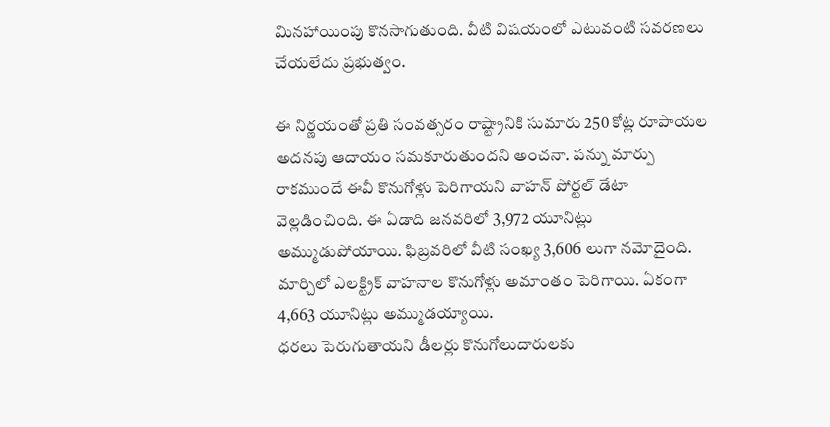మినహాయింపు కొనసాగుతుంది. వీటి విషయంలో ఎటువంటి సవరణలు చేయలేదు ప్రభుత్వం.

ఈ నిర్ణయంతో ప్రతి సంవత్సరం రాష్ట్రానికి సుమారు 250 కోట్ల రూపాయల అదనపు ఆదాయం సమకూరుతుందని అంచనా. పన్ను మార్పు రాకముందే ఈవీ కొనుగోళ్లు పెరిగాయని వాహన్ పోర్టల్ డేటా వెల్లడించింది. ఈ ఏడాది జనవరిలో 3,972 యూనిట్లు అమ్ముడుపోయాయి. ఫిబ్రవరిలో వీటి సంఖ్య 3,606 లుగా నమోదైంది. మార్చిలో ఎలక్ట్రిక్ వాహనాల కొనుగోళ్లు అమాంతం పెరిగాయి. ఏకంగా 4,663 యూనిట్లు అమ్ముడయ్యాయి.
ధరలు పెరుగుతాయని డీలర్లు కొనుగోలుదారులకు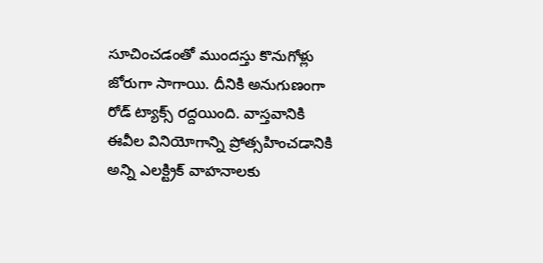సూచించడంతో ముందస్తు కొనుగోళ్లు జోరుగా సాగాయి. దీనికి అనుగుణంగా రోడ్ ట్యాక్స్ రద్దయింది. వాస్తవానికి ఈవీల వినియోగాన్ని ప్రోత్సహించడానికి అన్ని ఎలక్ట్రిక్ వాహనాలకు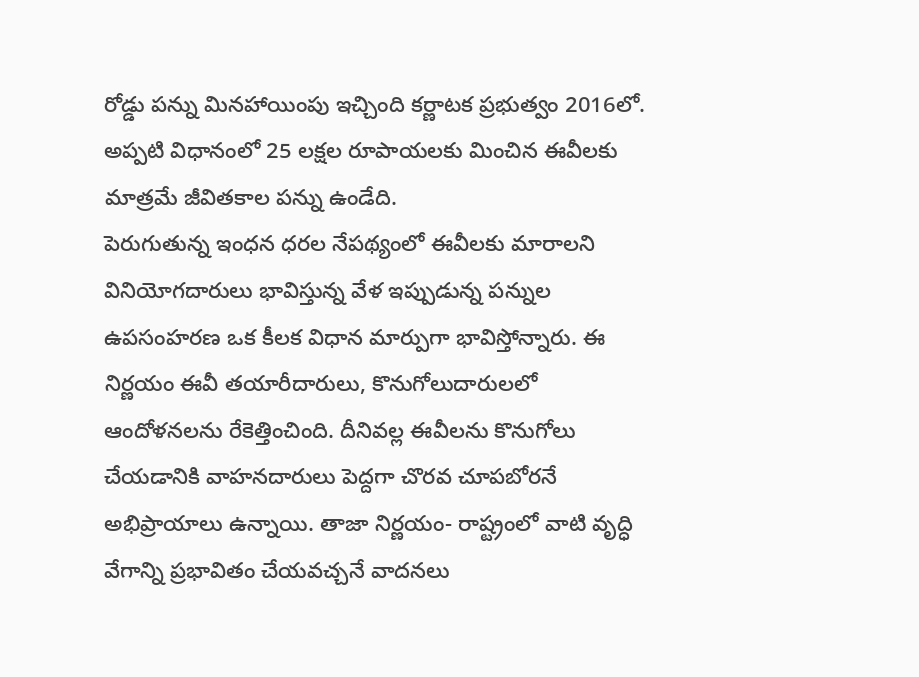రోడ్డు పన్ను మినహాయింపు ఇచ్చింది కర్ణాటక ప్రభుత్వం 2016లో. అప్పటి విధానంలో 25 లక్షల రూపాయలకు మించిన ఈవీలకు మాత్రమే జీవితకాల పన్ను ఉండేది.
పెరుగుతున్న ఇంధన ధరల నేపథ్యంలో ఈవీలకు మారాలని వినియోగదారులు భావిస్తున్న వేళ ఇప్పుడున్న పన్నుల ఉపసంహరణ ఒక కీలక విధాన మార్పుగా భావిస్తోన్నారు. ఈ నిర్ణయం ఈవీ తయారీదారులు, కొనుగోలుదారులలో ఆందోళనలను రేకెత్తించింది. దీనివల్ల ఈవీలను కొనుగోలు చేయడానికి వాహనదారులు పెద్దగా చొరవ చూపబోరనే అభిప్రాయాలు ఉన్నాయి. తాజా నిర్ణయం- రాష్ట్రంలో వాటి వృద్ధి వేగాన్ని ప్రభావితం చేయవచ్చనే వాదనలు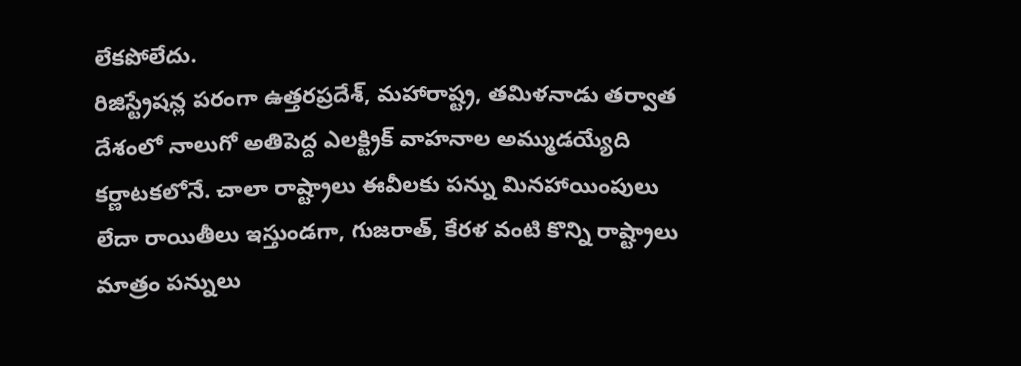లేకపోలేదు.
రిజిస్ట్రేషన్ల పరంగా ఉత్తరప్రదేశ్, మహారాష్ట్ర, తమిళనాడు తర్వాత దేశంలో నాలుగో అతిపెద్ద ఎలక్ట్రిక్ వాహనాల అమ్ముడయ్యేది కర్ణాటకలోనే. చాలా రాష్ట్రాలు ఈవీలకు పన్ను మినహాయింపులు లేదా రాయితీలు ఇస్తుండగా, గుజరాత్, కేరళ వంటి కొన్ని రాష్ట్రాలు మాత్రం పన్నులు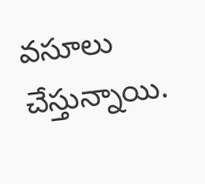వసూలు చేస్తున్నాయి.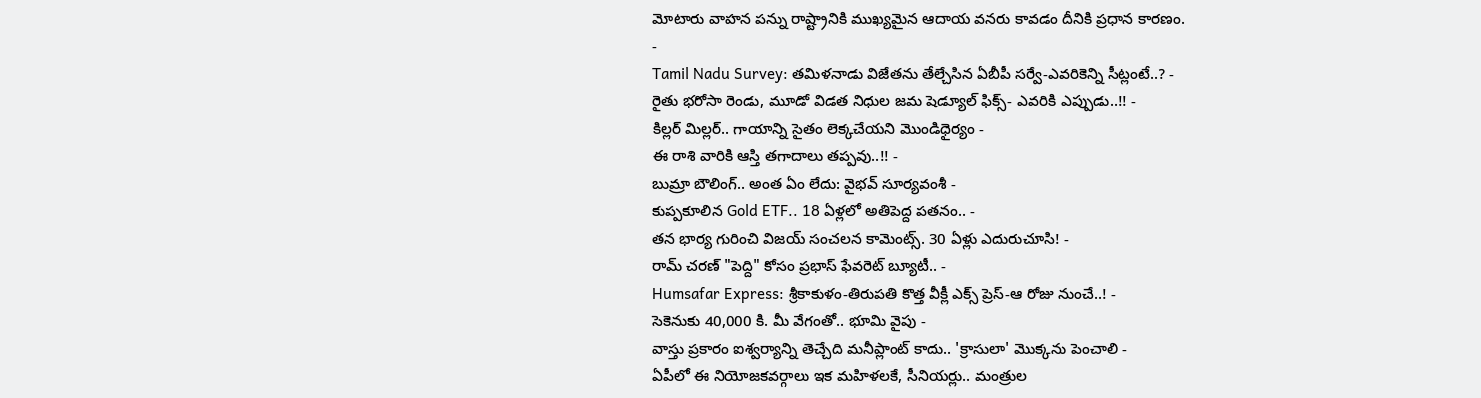మోటారు వాహన పన్ను రాష్ట్రానికి ముఖ్యమైన ఆదాయ వనరు కావడం దీనికి ప్రధాన కారణం.
-
Tamil Nadu Survey: తమిళనాడు విజేతను తేల్చేసిన ఏబీపీ సర్వే-ఎవరికెన్ని సీట్లంటే..? -
రైతు భరోసా రెండు, మూడో విడత నిధుల జమ షెడ్యూల్ ఫిక్స్- ఎవరికి ఎప్పుడు..!! -
కిల్లర్ మిల్లర్.. గాయాన్ని సైతం లెక్కచేయని మొండిధైర్యం -
ఈ రాశి వారికి ఆస్తి తగాదాలు తప్పవు..!! -
బుమ్రా బౌలింగ్.. అంత ఏం లేదు: వైభవ్ సూర్యవంశీ -
కుప్పకూలిన Gold ETF.. 18 ఏళ్లలో అతిపెద్ద పతనం.. -
తన భార్య గురించి విజయ్ సంచలన కామెంట్స్. 30 ఏళ్లు ఎదురుచూసి! -
రామ్ చరణ్ "పెద్ది" కోసం ప్రభాస్ ఫేవరెట్ బ్యూటీ.. -
Humsafar Express: శ్రీకాకుళం-తిరుపతి కొత్త వీక్లీ ఎక్స్ ప్రెస్-ఆ రోజు నుంచే..! -
సెకెనుకు 40,000 కి. మీ వేగంతో.. భూమి వైపు -
వాస్తు ప్రకారం ఐశ్వర్యాన్ని తెచ్చేది మనీప్లాంట్ కాదు.. 'క్రాసులా' మొక్కను పెంచాలి -
ఏపీలో ఈ నియోజకవర్గాలు ఇక మహిళలకే, సీనియర్లు.. మంత్రుల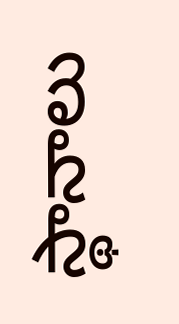స్థానాలు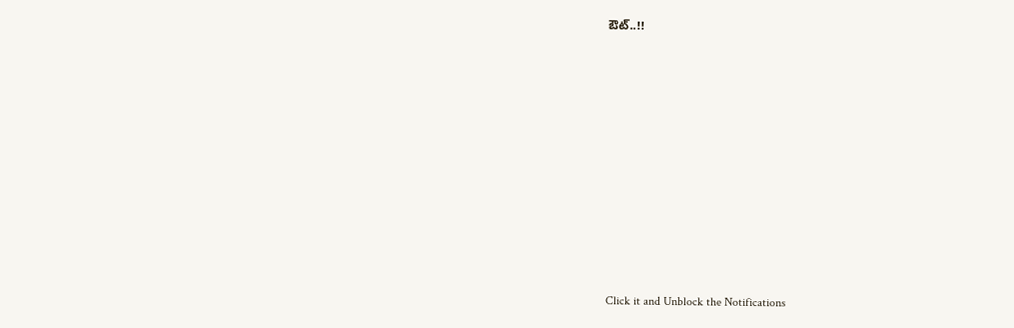ఔట్..!!












Click it and Unblock the Notifications